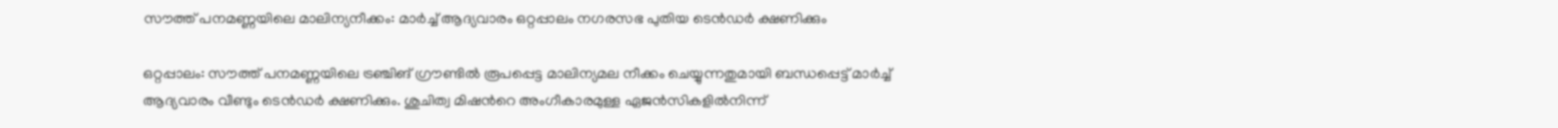സൗത്ത് പനമണ്ണയിലെ മാലിന്യനീക്കം: മാർച്ച് ആദ്യവാരം ഒറ്റപ്പാലം നഗരസഭ പുതിയ ടെൻഡർ ക്ഷണിക്കും

ഒറ്റപ്പാലം: സൗത്ത് പനമണ്ണയിലെ ട്രഞ്ചിങ് ഗ്രൗണ്ടിൽ രൂപപ്പെട്ട മാലിന്യമല നീക്കം ചെയ്യുന്നതുമായി ബന്ധപ്പെട്ട് മാർച്ച് ആദ്യവാരം വീണ്ടും ടെൻഡർ ക്ഷണിക്കും. ശുചിത്വ മിഷന്‍റെ അംഗീകാരമുള്ള ഏജൻസികളിൽനിന്ന്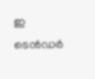ഇ ടെൻഡർ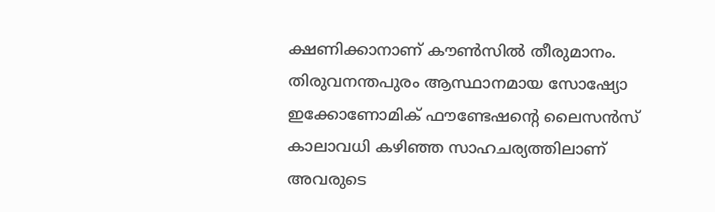ക്ഷണിക്കാനാണ് കൗൺസിൽ തീരുമാനം. തിരുവനന്തപുരം ആസ്ഥാനമായ സോഷ്യോ ഇക്കോണോമിക് ഫൗണ്ടേഷന്‍റെ ലൈസൻസ് കാലാവധി കഴിഞ്ഞ സാഹചര്യത്തിലാണ് അവരുടെ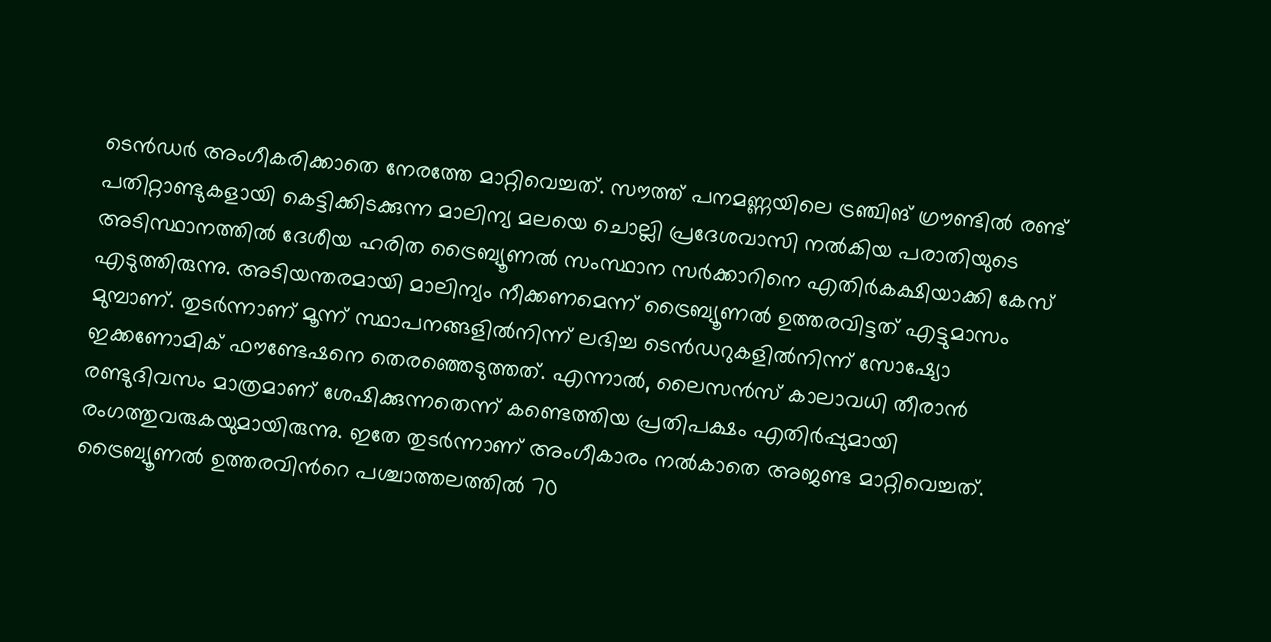ടെൻഡർ അംഗീകരിക്കാതെ നേരത്തേ മാറ്റിവെച്ചത്. സൗത്ത് പനമണ്ണയിലെ ട്രഞ്ചിങ് ഗ്രൗണ്ടിൽ രണ്ട് പതിറ്റാണ്ടുകളായി കെട്ടിക്കിടക്കുന്ന മാലിന്യ മലയെ ചൊല്ലി പ്രദേശവാസി നൽകിയ പരാതിയുടെ അടിസ്ഥാനത്തിൽ ദേശീയ ഹരിത ട്രൈബ്യൂണൽ സംസ്ഥാന സർക്കാറിനെ എതിർകക്ഷിയാക്കി കേസ് എടുത്തിരുന്നു. അടിയന്തരമായി മാലിന്യം നീക്കണമെന്ന് ട്രൈബ്യൂണൽ ഉത്തരവിട്ടത് എട്ടുമാസം മുമ്പാണ്. തുടർന്നാണ് മൂന്ന് സ്ഥാപനങ്ങളിൽനിന്ന് ലഭിച്ച ടെൻഡറുകളിൽനിന്ന് സോഷ്യോ ഇക്കണോമിക് ഫൗണ്ടേഷനെ തെരഞ്ഞെടുത്തത്. എന്നാൽ, ലൈസൻസ് കാലാവധി തീരാൻ രണ്ടുദിവസം മാത്രമാണ് ശേഷിക്കുന്നതെന്ന് കണ്ടെത്തിയ പ്രതിപക്ഷം എതിർപ്പുമായി രംഗത്തുവരുകയുമായിരുന്നു. ഇതേ തുടർന്നാണ് അംഗീകാരം നൽകാതെ അജണ്ട മാറ്റിവെച്ചത്. ട്രൈബ്യൂണൽ ഉത്തരവിന്‍റെ പശ്ചാത്തലത്തിൽ 70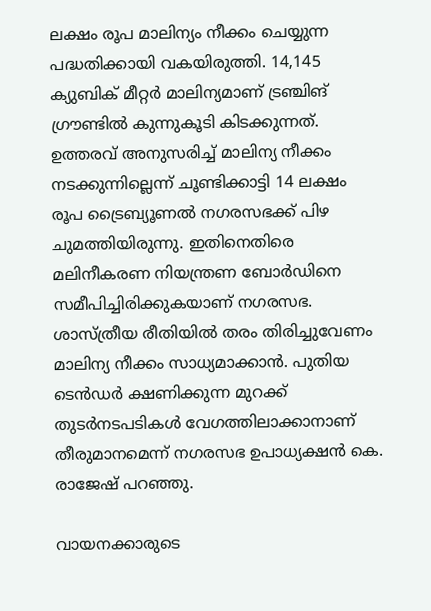ലക്ഷം രൂപ മാലിന്യം നീക്കം ചെയ്യുന്ന പദ്ധതിക്കായി വകയിരുത്തി. 14,145 ക്യുബിക് മീറ്റർ മാലിന്യമാണ് ട്രഞ്ചിങ് ഗ്രൗണ്ടിൽ കുന്നുകൂടി കിടക്കുന്നത്. ഉത്തരവ് അനുസരിച്ച് മാലിന്യ നീക്കം നടക്കുന്നില്ലെന്ന് ചൂണ്ടിക്കാട്ടി 14 ലക്ഷം രൂപ ട്രൈബ്യൂണൽ നഗരസഭക്ക് പിഴ ചുമത്തിയിരുന്നു. ഇതിനെതിരെ മലിനീകരണ നിയന്ത്രണ ബോർഡിനെ സമീപിച്ചിരിക്കുകയാണ് നഗരസഭ. ശാസ്ത്രീയ രീതിയിൽ തരം തിരിച്ചുവേണം മാലിന്യ നീക്കം സാധ്യമാക്കാൻ. പുതിയ ടെൻഡർ ക്ഷണിക്കുന്ന മുറക്ക് തുടർനടപടികൾ വേഗത്തിലാക്കാനാണ് തീരുമാനമെന്ന് നഗരസഭ ഉപാധ്യക്ഷൻ കെ. രാജേഷ് പറഞ്ഞു.

വായനക്കാരുടെ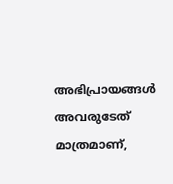അഭിപ്രായങ്ങള്‍ അവരുടേത് മാത്രമാണ്,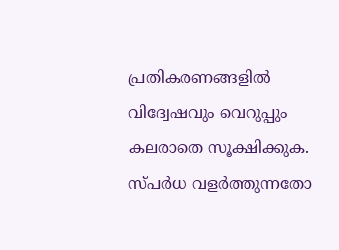പ്രതികരണങ്ങളിൽ വിദ്വേഷവും വെറുപ്പും കലരാതെ സൂക്ഷിക്കുക. സ്പർധ വളർത്തുന്നതോ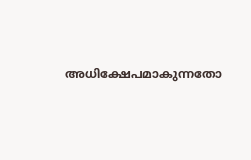അധിക്ഷേപമാകുന്നതോ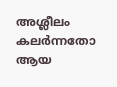അശ്ലീലം കലർന്നതോ ആയ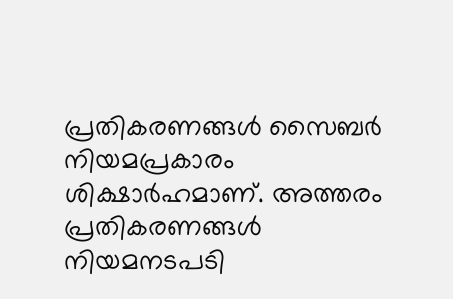പ്രതികരണങ്ങൾ സൈബർ നിയമപ്രകാരം ശിക്ഷാർഹമാണ്. അത്തരം പ്രതികരണങ്ങൾ നിയമനടപടി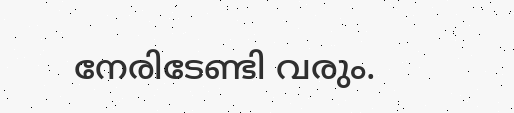നേരിടേണ്ടി വരും.